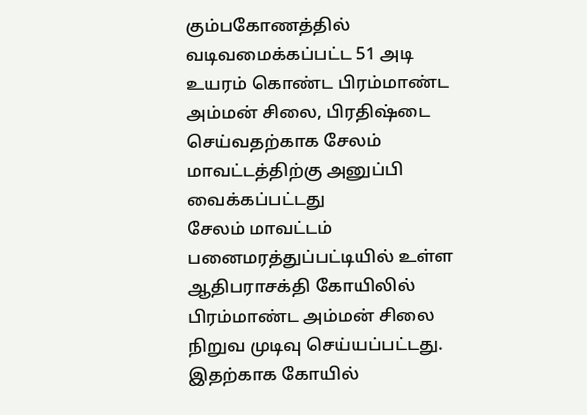கும்பகோணத்தில் வடிவமைக்கப்பட்ட 51 அடி உயரம் கொண்ட பிரம்மாண்ட அம்மன் சிலை, பிரதிஷ்டை செய்வதற்காக சேலம் மாவட்டத்திற்கு அனுப்பி வைக்கப்பட்டது
சேலம் மாவட்டம் பனைமரத்துப்பட்டியில் உள்ள ஆதிபராசக்தி கோயிலில் பிரம்மாண்ட அம்மன் சிலை நிறுவ முடிவு செய்யப்பட்டது.
இதற்காக கோயில்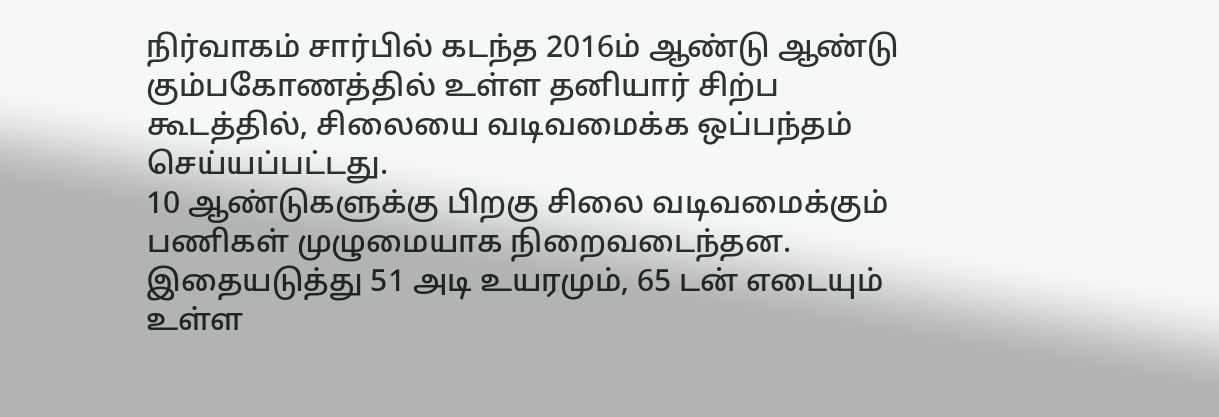நிர்வாகம் சார்பில் கடந்த 2016ம் ஆண்டு ஆண்டு கும்பகோணத்தில் உள்ள தனியார் சிற்ப கூடத்தில், சிலையை வடிவமைக்க ஒப்பந்தம் செய்யப்பட்டது.
10 ஆண்டுகளுக்கு பிறகு சிலை வடிவமைக்கும் பணிகள் முழுமையாக நிறைவடைந்தன.
இதையடுத்து 51 அடி உயரமும், 65 டன் எடையும் உள்ள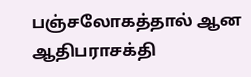பஞ்சலோகத்தால் ஆன ஆதிபராசக்தி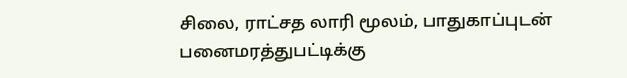சிலை, ராட்சத லாரி மூலம், பாதுகாப்புடன் பனைமரத்துபட்டிக்கு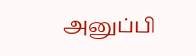அனுப்பி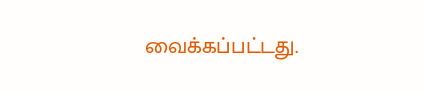வைக்கப்பட்டது.